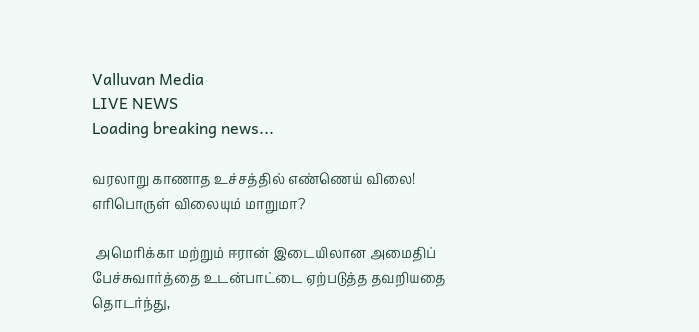Valluvan Media
LIVE NEWS
Loading breaking news...

வரலாறு காணாத உச்சத்தில் எண்ணெய் விலை! எரிபொருள் விலையும் மாறுமா?

 அமெரிக்கா மற்றும் ஈரான் இடையிலான அமைதிப் பேச்சுவார்த்தை உடன்பாட்டை ஏற்படுத்த தவறியதை தொடர்ந்து,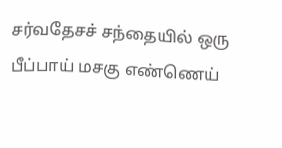சர்வதேசச் சந்தையில் ஒரு பீப்பாய் மசகு எண்ணெய்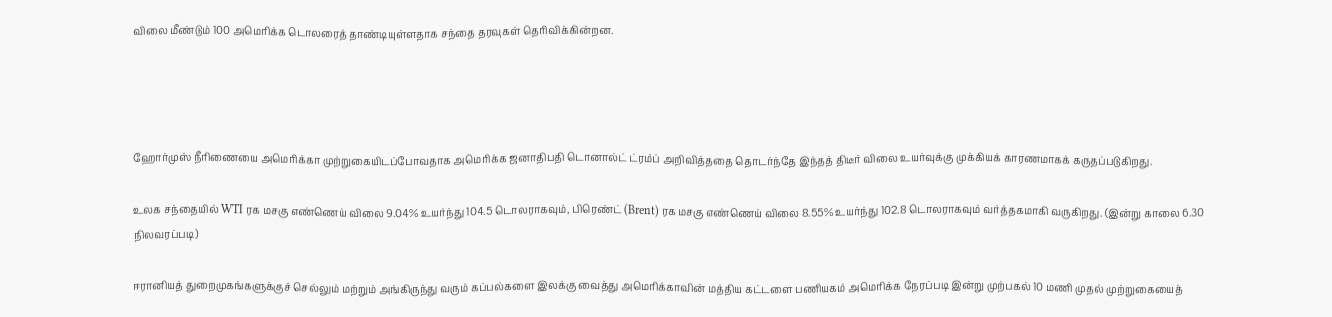விலை மீண்டும் 100 அமெரிக்க டொலரைத் தாண்டியுள்ளதாக சந்தை தரவுகள் தெரிவிக்கின்றன.




ஹோர்முஸ் நீரிணையை அமெரிக்கா முற்றுகையிடப்போவதாக அமெரிக்க ஜனாதிபதி டொனால்ட் ட்ரம்ப் அறிவித்ததை தொடர்ந்தே இந்தத் திடீர் விலை உயர்வுக்கு முக்கியக் காரணமாகக் கருதப்படுகிறது.

உலக சந்தையில் WTI ரக மசகு எண்ணெய் விலை 9.04% உயர்ந்து 104.5 டொலராகவும், பிரெண்ட் (Brent) ரக மசகு எண்ணெய் விலை 8.55% உயர்ந்து 102.8 டொலராகவும் வர்த்தகமாகி வருகிறது. (இன்று காலை 6.30 நிலவரப்படி)

ஈரானியத் துறைமுகங்களுக்குச் செல்லும் மற்றும் அங்கிருந்து வரும் கப்பல்களை இலக்கு வைத்து அமெரிக்காவின் மத்திய கட்டளை பணியகம் அமெரிக்க நேரப்படி இன்று முற்பகல் 10 மணி முதல் முற்றுகையைத்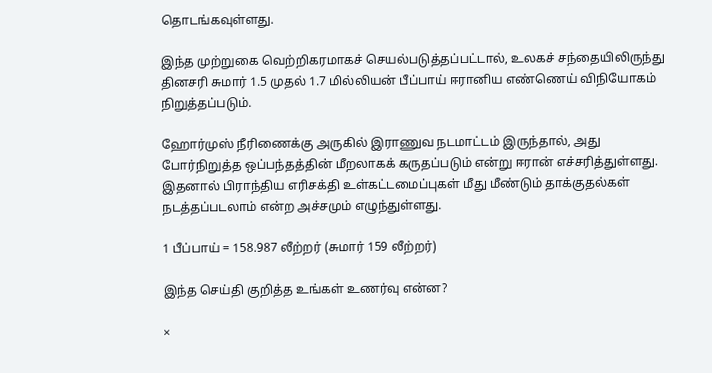தொடங்கவுள்ளது.

இந்த முற்றுகை வெற்றிகரமாகச் செயல்படுத்தப்பட்டால், உலகச் சந்தையிலிருந்து தினசரி சுமார் 1.5 முதல் 1.7 மில்லியன் பீப்பாய் ஈரானிய எண்ணெய் விநியோகம் நிறுத்தப்படும்.

ஹோர்முஸ் நீரிணைக்கு அருகில் இராணுவ நடமாட்டம் இருந்தால், அது போர்நிறுத்த ஒப்பந்தத்தின் மீறலாகக் கருதப்படும் என்று ஈரான் எச்சரித்துள்ளது. இதனால் பிராந்திய எரிசக்தி உள்கட்டமைப்புகள் மீது மீண்டும் தாக்குதல்கள் நடத்தப்படலாம் என்ற அச்சமும் எழுந்துள்ளது.

1 பீப்பாய் = 158.987 லீற்றர் (சுமார் 159 லீற்றர்)

இந்த செய்தி குறித்த உங்கள் உணர்வு என்ன?

×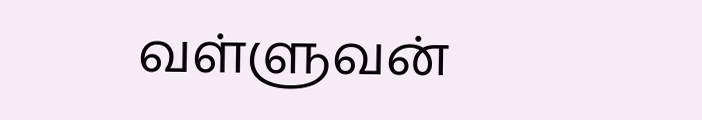வள்ளுவன்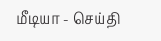மீடியா - செய்தி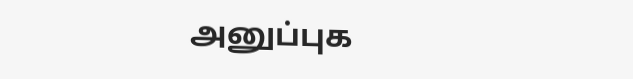அனுப்புக